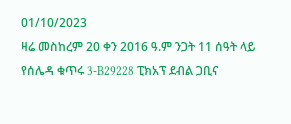01/10/2023
ዛሬ መስከረም 20 ቀን 2016 ዓ.ም ንጋት 11 ሰዓት ላይ የሰሌዳ ቁጥሩ 3-B29228 ፒክአፕ ደብል ጋቢና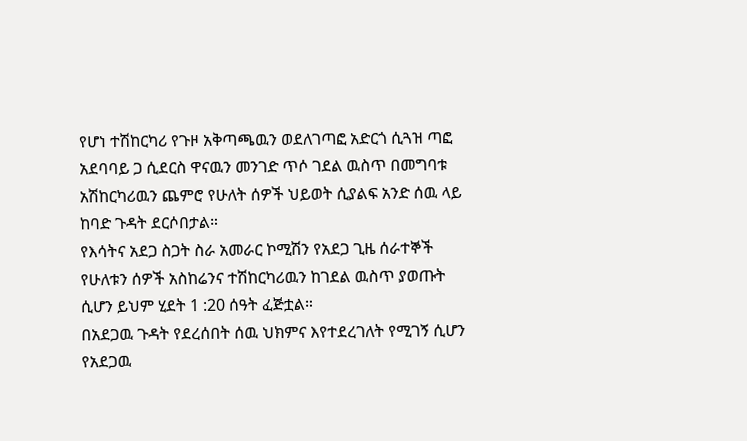የሆነ ተሽከርካሪ የጉዞ አቅጣጫዉን ወደለገጣፎ አድርጎ ሲጓዝ ጣፎ አደባባይ ጋ ሲደርስ ዋናዉን መንገድ ጥሶ ገደል ዉስጥ በመግባቱ አሽከርካሪዉን ጨምሮ የሁለት ሰዎች ህይወት ሲያልፍ አንድ ሰዉ ላይ ከባድ ጉዳት ደርሶበታል።
የእሳትና አደጋ ስጋት ስራ አመራር ኮሚሽን የአደጋ ጊዜ ሰራተኞች የሁለቱን ሰዎች አስከሬንና ተሽከርካሪዉን ከገደል ዉስጥ ያወጡት ሲሆን ይህም ሂደት 1 :20 ሰዓት ፈጅቷል።
በአደጋዉ ጉዳት የደረሰበት ሰዉ ህክምና እየተደረገለት የሚገኝ ሲሆን የአደጋዉ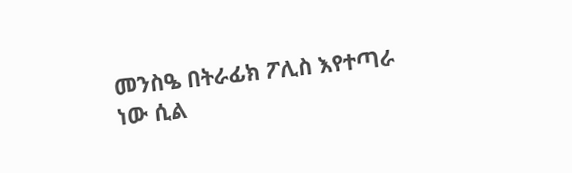መንስዔ በትራፊክ ፖሊስ እየተጣራ ነው ሲል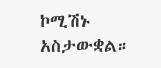ኮሚሽኑ አስታውቋል።